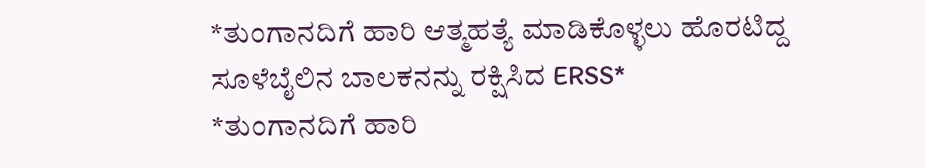*ತುಂಗಾನದಿಗೆ ಹಾರಿ ಆತ್ಮಹತ್ಯೆ ಮಾಡಿಕೊಳ್ಳಲು ಹೊರಟಿದ್ದ ಸೂಳೆಬೈಲಿನ ಬಾಲಕನನ್ನು ರಕ್ಷಿಸಿದ ERSS*
*ತುಂಗಾನದಿಗೆ ಹಾರಿ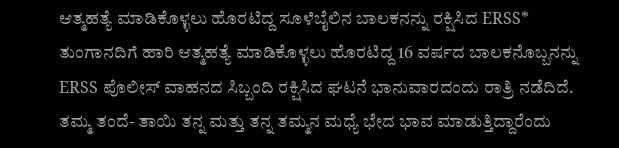ಆತ್ಮಹತ್ಯೆ ಮಾಡಿಕೊಳ್ಳಲು ಹೊರಟಿದ್ದ ಸೂಳೆಬೈಲಿನ ಬಾಲಕನನ್ನು ರಕ್ಷಿಸಿದ ERSS*
ತುಂಗಾನದಿಗೆ ಹಾರಿ ಆತ್ಮಹತ್ಯೆ ಮಾಡಿಕೊಳ್ಳಲು ಹೊರಟಿದ್ದ 16 ವರ್ಷದ ಬಾಲಕನೊಬ್ಬನನ್ನು ERSS ಪೊಲೀಸ್ ವಾಹನದ ಸಿಬ್ಬಂದಿ ರಕ್ಷಿಸಿದ ಘಟನೆ ಭಾನುವಾರದಂದು ರಾತ್ರಿ ನಡೆದಿದೆ.
ತಮ್ಮ ತಂದೆ- ತಾಯಿ ತನ್ನ ಮತ್ತು ತನ್ನ ತಮ್ಮನ ಮಧ್ಯೆ ಭೇದ ಭಾವ ಮಾಡುತ್ತಿದ್ದಾರೆಂದು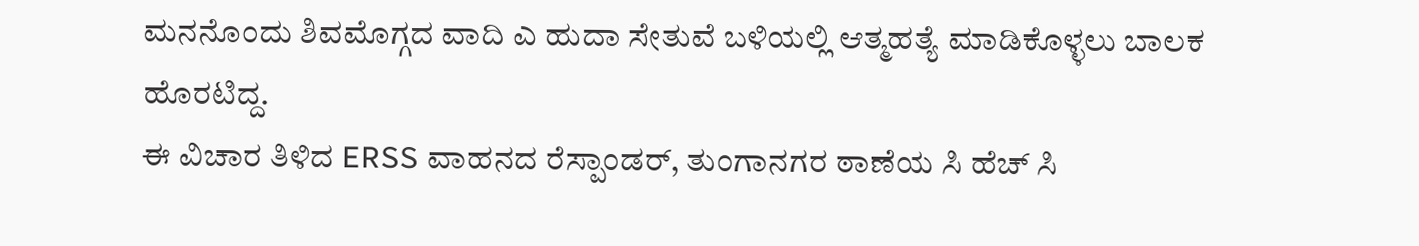ಮನನೊಂದು ಶಿವಮೊಗ್ಗದ ವಾದಿ ಎ ಹುದಾ ಸೇತುವೆ ಬಳಿಯಲ್ಲಿ ಆತ್ಮಹತ್ಯೆ ಮಾಡಿಕೊಳ್ಳಲು ಬಾಲಕ ಹೊರಟಿದ್ದ.
ಈ ವಿಚಾರ ತಿಳಿದ ERSS ವಾಹನದ ರೆಸ್ಪಾಂಡರ್, ತುಂಗಾನಗರ ಠಾಣೆಯ ಸಿ ಹೆಚ್ ಸಿ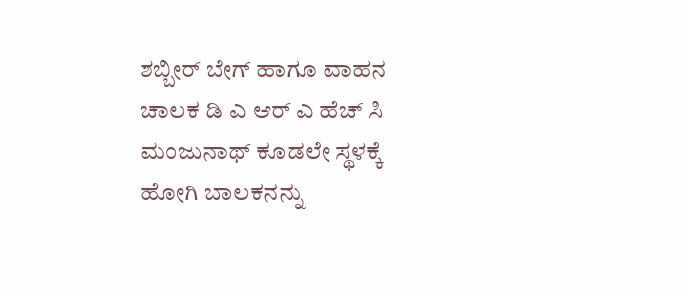ಶಬ್ಬೀರ್ ಬೇಗ್ ಹಾಗೂ ವಾಹನ ಚಾಲಕ ಡಿ ಎ ಆರ್ ಎ ಹೆಚ್ ಸಿ ಮಂಜುನಾಥ್ ಕೂಡಲೇ ಸ್ಥಳಕ್ಕೆ ಹೋಗಿ ಬಾಲಕನನ್ನು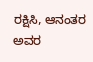ರಕ್ಷಿಸಿ, ಆನಂತರ ಅವರ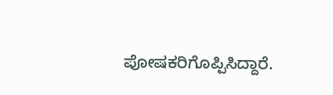ಪೋಷಕರಿಗೊಪ್ಪಿಸಿದ್ದಾರೆ.